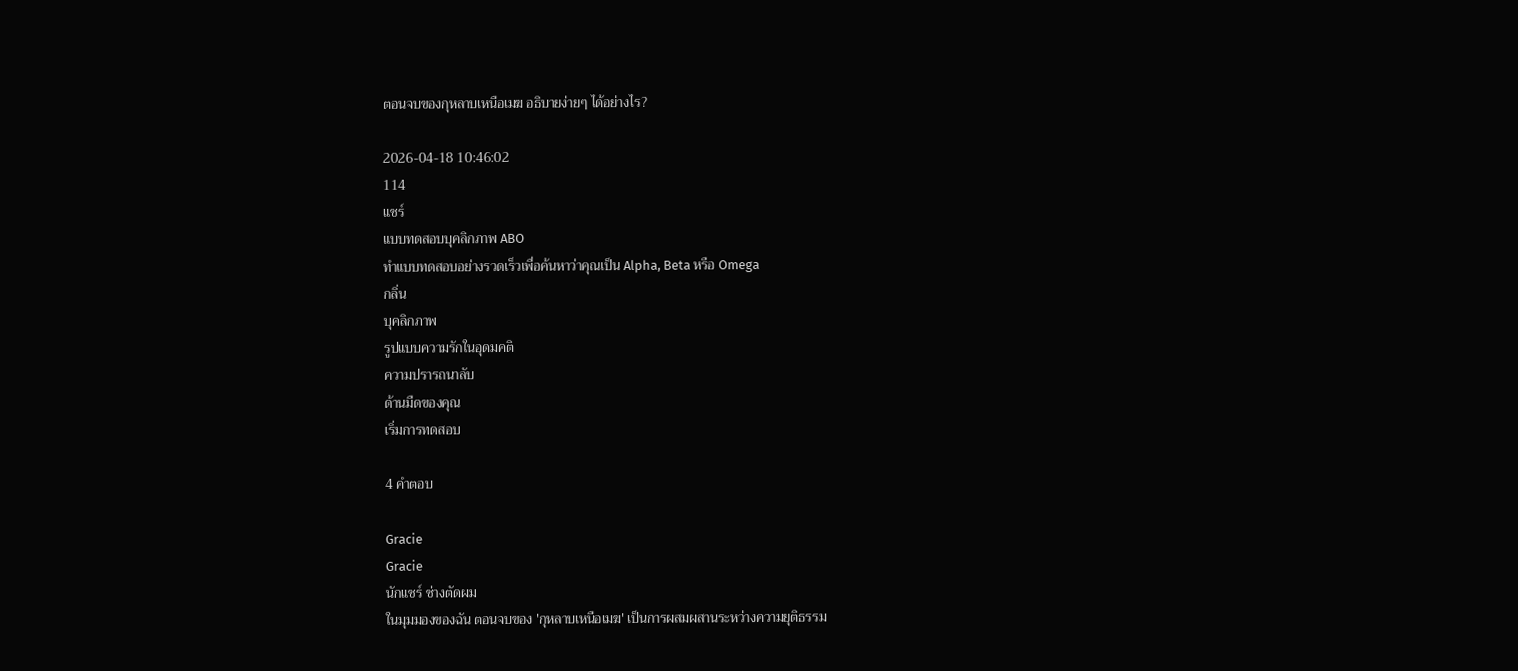ตอนจบของกุหลาบเหนือเมฆ อธิบายง่ายๆ ได้อย่างไร?

2026-04-18 10:46:02
114
แชร์
แบบทดสอบบุคลิกภาพ ABO
ทำแบบทดสอบอย่างรวดเร็วเพื่อค้นหาว่าคุณเป็น Alpha, Beta หรือ Omega
กลิ่น
บุคลิกภาพ
รูปแบบความรักในอุดมคติ
ความปรารถนาลับ
ด้านมืดของคุณ
เริ่มการทดสอบ

4 คำตอบ

Gracie
Gracie
นักแชร์ ช่างตัดผม
ในมุมมองของฉัน ตอนจบของ 'กุหลาบเหนือเมฆ' เป็นการผสมผสานระหว่างความยุติธรรม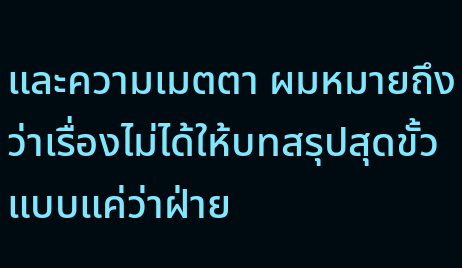และความเมตตา ผมหมายถึงว่าเรื่องไม่ได้ให้บทสรุปสุดขั้วแบบแค่ว่าฝ่าย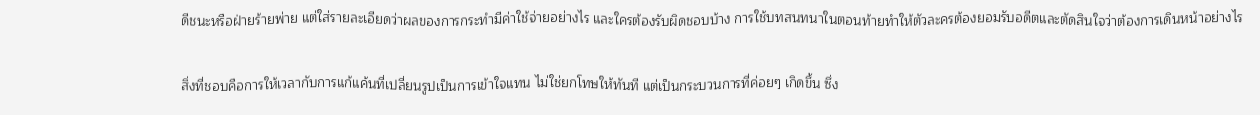ดีชนะหรือฝ่ายร้ายพ่าย แต่ใส่รายละเอียดว่าผลของการกระทำมีค่าใช้จ่ายอย่างไร และใครต้องรับผิดชอบบ้าง การใช้บทสนทนาในตอนท้ายทำให้ตัวละครต้องยอมรับอดีตและตัดสินใจว่าต้องการเดินหน้าอย่างไร

สิ่งที่ชอบคือการให้เวลากับการแก้แค้นที่เปลี่ยนรูปเป็นการเข้าใจแทน ไม่ใช่ยกโทษให้ทันที แต่เป็นกระบวนการที่ค่อยๆ เกิดขึ้น ซึ่ง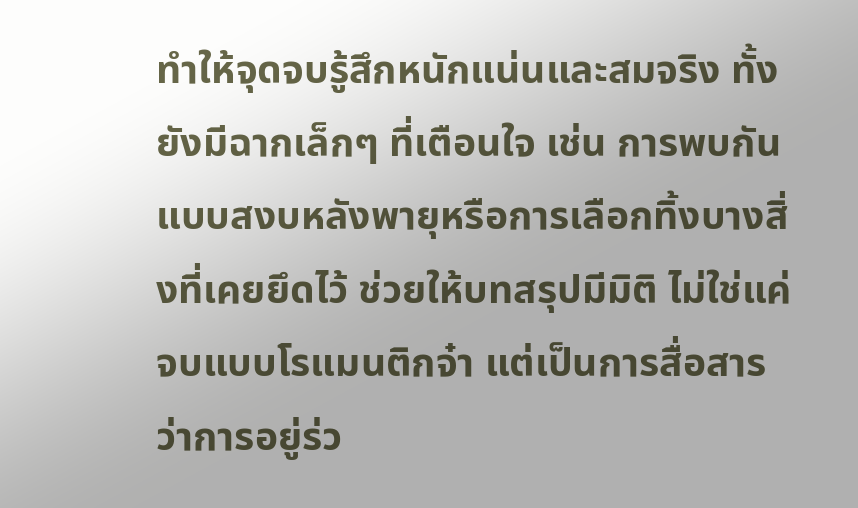ทำให้จุดจบรู้สึกหนักแน่นและสมจริง ทั้งยังมีฉากเล็กๆ ที่เตือนใจ เช่น การพบกันแบบสงบหลังพายุหรือการเลือกทิ้งบางสิ่งที่เคยยึดไว้ ช่วยให้บทสรุปมีมิติ ไม่ใช่แค่จบแบบโรแมนติกจ๋า แต่เป็นการสื่อสารว่าการอยู่ร่ว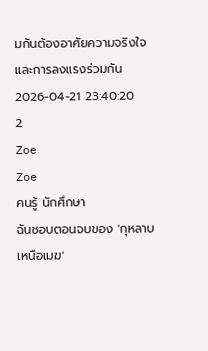มกันต้องอาศัยความจริงใจและการลงแรงร่วมกัน
2026-04-21 23:40:20
2
Zoe
Zoe
คนรู้ นักศึกษา
ฉันชอบตอนจบของ 'กุหลาบเหนือเมฆ'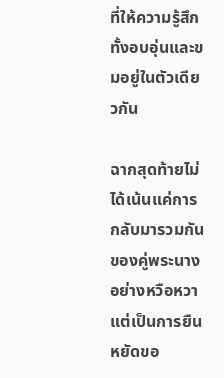ที่ให้ความรู้สึกทั้งอบอุ่นและขมอยู่ในตัวเดียวกัน

ฉากสุดท้ายไม่ได้เน้นแค่การกลับมารวมกันของคู่พระนางอย่างหวือหวา แต่เป็นการยืนหยัดขอ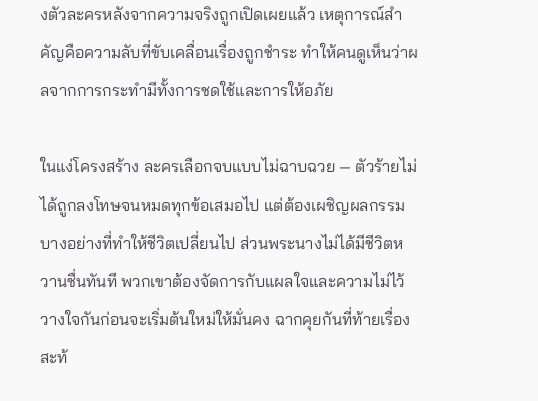งตัวละครหลังจากความจริงถูกเปิดเผยแล้ว เหตุการณ์สำคัญคือความลับที่ขับเคลื่อนเรื่องถูกชำระ ทำให้คนดูเห็นว่าผลจากการกระทำมีทั้งการชดใช้และการให้อภัย

ในแง่โครงสร้าง ละครเลือกจบแบบไม่ฉาบฉวย — ตัวร้ายไม่ได้ถูกลงโทษจนหมดทุกข้อเสมอไป แต่ต้องเผชิญผลกรรมบางอย่างที่ทำให้ชีวิตเปลี่ยนไป ส่วนพระนางไม่ได้มีชีวิตหวานชื่นทันที พวกเขาต้องจัดการกับแผลใจและความไม่ไว้วางใจกันก่อนจะเริ่มต้นใหม่ให้มั่นคง ฉากคุยกันที่ท้ายเรื่องสะท้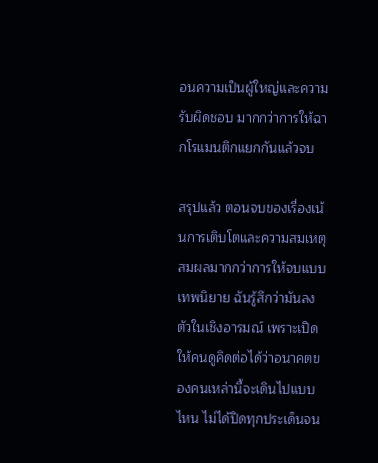อนความเป็นผู้ใหญ่และความรับผิดชอบ มากกว่าการให้ฉากโรแมนติกแยกกันแล้วจบ

สรุปแล้ว ตอนจบของเรื่องเน้นการเติบโตและความสมเหตุสมผลมากกว่าการให้จบแบบเทพนิยาย ฉันรู้สึกว่ามันลงตัวในเชิงอารมณ์ เพราะเปิดให้คนดูคิดต่อได้ว่าอนาคตของคนเหล่านี้จะเดินไปแบบไหน ไม่ได้ปิดทุกประเด็นจน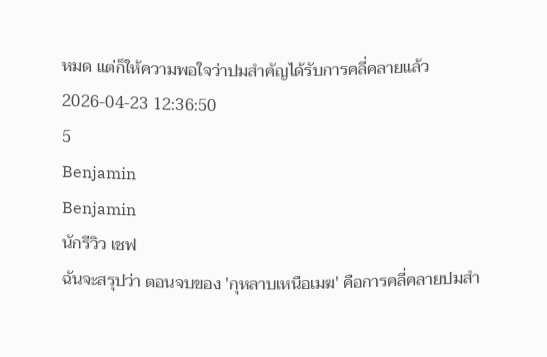หมด แต่ก็ให้ความพอใจว่าปมสำคัญได้รับการคลี่คลายแล้ว
2026-04-23 12:36:50
5
Benjamin
Benjamin
นักรีวิว เชฟ
ฉันจะสรุปว่า ตอนจบของ 'กุหลาบเหนือเมฆ' คือการคลี่คลายปมสำ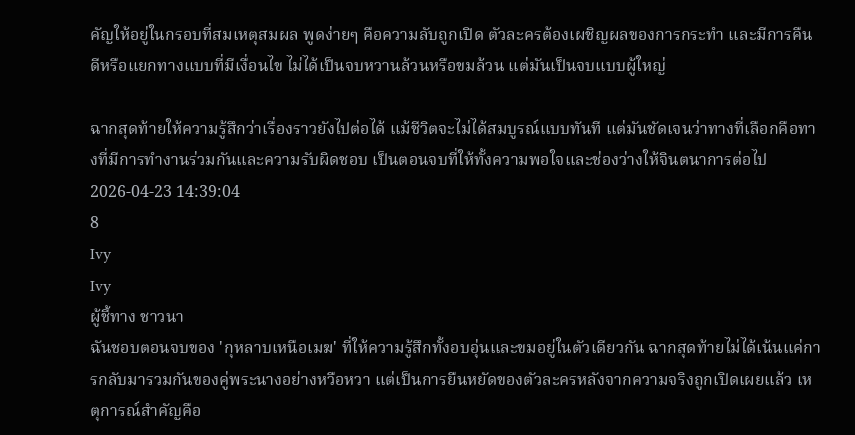คัญให้อยู่ในกรอบที่สมเหตุสมผล พูดง่ายๆ คือความลับถูกเปิด ตัวละครต้องเผชิญผลของการกระทำ และมีการคืนดีหรือแยกทางแบบที่มีเงื่อนไข ไม่ได้เป็นจบหวานล้วนหรือขมล้วน แต่มันเป็นจบแบบผู้ใหญ่

ฉากสุดท้ายให้ความรู้สึกว่าเรื่องราวยังไปต่อได้ แม้ชีวิตจะไม่ได้สมบูรณ์แบบทันที แต่มันชัดเจนว่าทางที่เลือกคือทางที่มีการทำงานร่วมกันและความรับผิดชอบ เป็นตอนจบที่ให้ทั้งความพอใจและช่องว่างให้จินตนาการต่อไป
2026-04-23 14:39:04
8
Ivy
Ivy
ผู้ชี้ทาง ชาวนา
ฉันชอบตอนจบของ 'กุหลาบเหนือเมฆ' ที่ให้ความรู้สึกทั้งอบอุ่นและขมอยู่ในตัวเดียวกัน ฉากสุดท้ายไม่ได้เน้นแค่การกลับมารวมกันของคู่พระนางอย่างหวือหวา แต่เป็นการยืนหยัดของตัวละครหลังจากความจริงถูกเปิดเผยแล้ว เหตุการณ์สำคัญคือ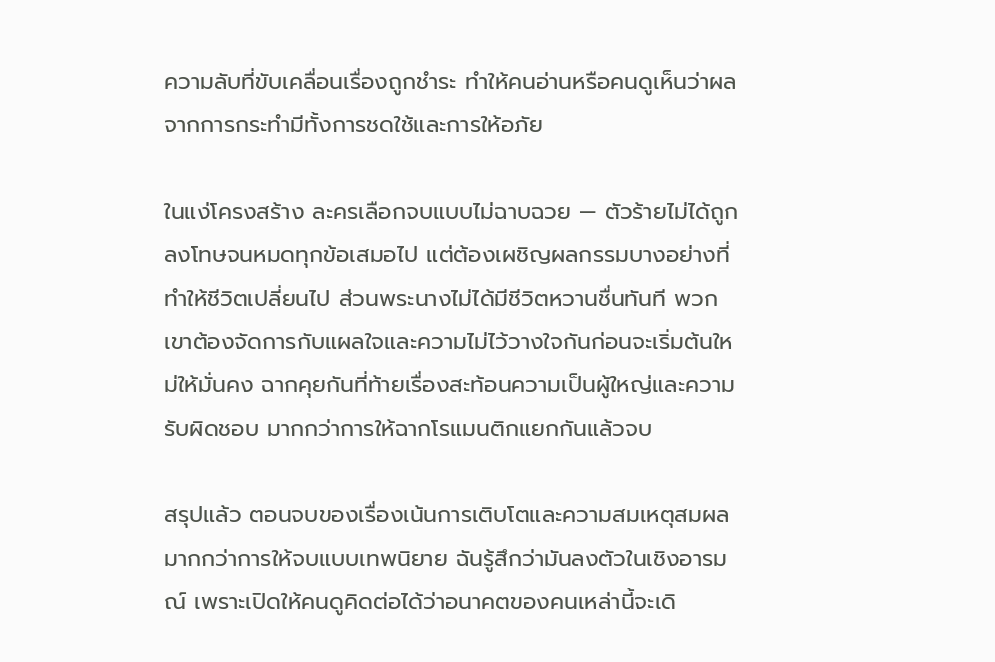ความลับที่ขับเคลื่อนเรื่องถูกชำระ ทำให้คนอ่านหรือคนดูเห็นว่าผลจากการกระทำมีทั้งการชดใช้และการให้อภัย

ในแง่โครงสร้าง ละครเลือกจบแบบไม่ฉาบฉวย — ตัวร้ายไม่ได้ถูกลงโทษจนหมดทุกข้อเสมอไป แต่ต้องเผชิญผลกรรมบางอย่างที่ทำให้ชีวิตเปลี่ยนไป ส่วนพระนางไม่ได้มีชีวิตหวานชื่นทันที พวกเขาต้องจัดการกับแผลใจและความไม่ไว้วางใจกันก่อนจะเริ่มต้นใหม่ให้มั่นคง ฉากคุยกันที่ท้ายเรื่องสะท้อนความเป็นผู้ใหญ่และความรับผิดชอบ มากกว่าการให้ฉากโรแมนติกแยกกันแล้วจบ

สรุปแล้ว ตอนจบของเรื่องเน้นการเติบโตและความสมเหตุสมผลมากกว่าการให้จบแบบเทพนิยาย ฉันรู้สึกว่ามันลงตัวในเชิงอารมณ์ เพราะเปิดให้คนดูคิดต่อได้ว่าอนาคตของคนเหล่านี้จะเดิ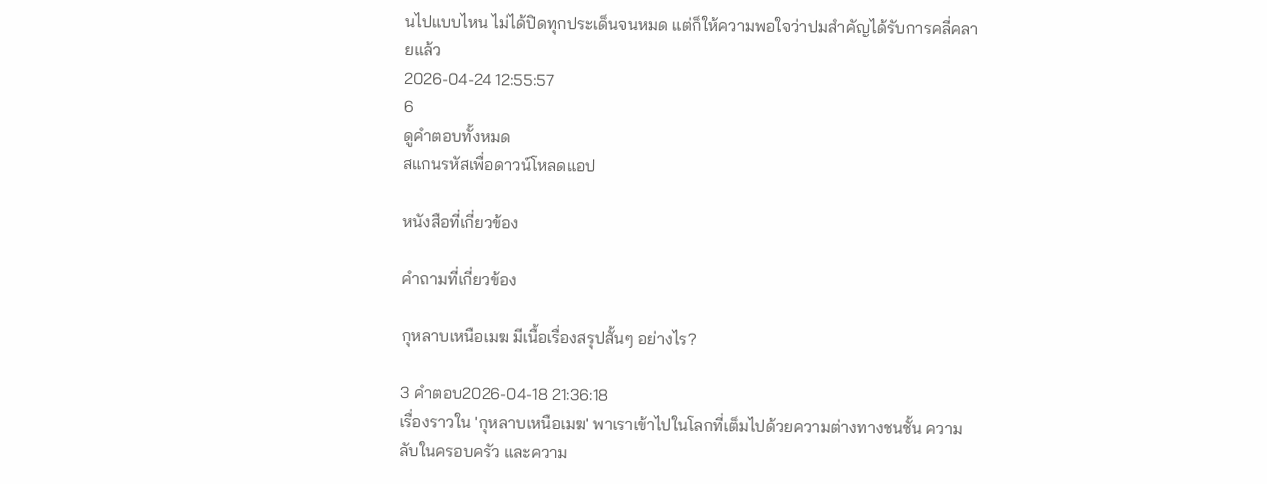นไปแบบไหน ไม่ได้ปิดทุกประเด็นจนหมด แต่ก็ให้ความพอใจว่าปมสำคัญได้รับการคลี่คลายแล้ว
2026-04-24 12:55:57
6
ดูคำตอบทั้งหมด
สแกนรหัสเพื่อดาวน์โหลดแอป

หนังสือที่เกี่ยวข้อง

คำถามที่เกี่ยวข้อง

กุหลาบเหนือเมฆ มีเนื้อเรื่องสรุปสั้นๆ อย่างไร?

3 คำตอบ2026-04-18 21:36:18
เรื่องราวใน 'กุหลาบเหนือเมฆ' พาเราเข้าไปในโลกที่เต็มไปด้วยความต่างทางชนชั้น ความลับในครอบครัว และความ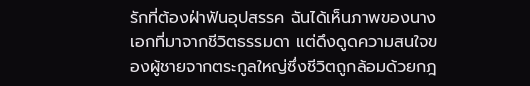รักที่ต้องฝ่าฟันอุปสรรค ฉันได้เห็นภาพของนางเอกที่มาจากชีวิตธรรมดา แต่ดึงดูดความสนใจของผู้ชายจากตระกูลใหญ่ซึ่งชีวิตถูกล้อมด้วยกฎ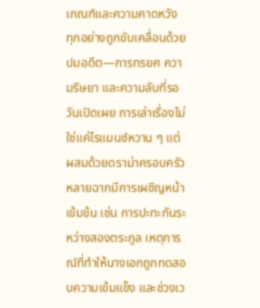เกณฑ์และความคาดหวัง ทุกอย่างถูกขับเคลื่อนด้วยปมอดีต—การทรยศ ความริษยา และความลับที่รอวันเปิดเผย การเล่าเรื่องไม่ใช่แค่โรแมนซ์หวาน ๆ แต่ผสมด้วยดราม่าครอบครัว หลายฉากมีการเผชิญหน้าเข้มข้น เช่น การปะทะกันระหว่างสองตระกูล เหตุการณ์ที่ทำให้นางเอกถูกทดสอบความเข้มแข็ง และช่วงเว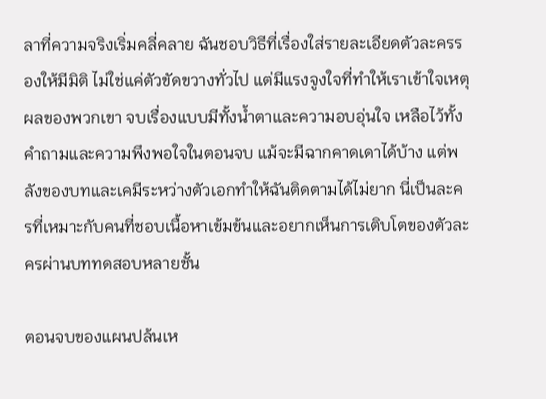ลาที่ความจริงเริ่มคลี่คลาย ฉันชอบวิธีที่เรื่องใส่รายละเอียดตัวละครรองให้มีมิติ ไม่ใช่แค่ตัวขัดขวางทั่วไป แต่มีแรงจูงใจที่ทำให้เราเข้าใจเหตุผลของพวกเขา จบเรื่องแบบมีทั้งน้ำตาและความอบอุ่นใจ เหลือไว้ทั้งคำถามและความพึงพอใจในตอนจบ แม้จะมีฉากคาดเดาได้บ้าง แต่พลังของบทและเคมีระหว่างตัวเอกทำให้ฉันติดตามได้ไม่ยาก นี่เป็นละครที่เหมาะกับคนที่ชอบเนื้อหาเข้มข้นและอยากเห็นการเติบโตของตัวละครผ่านบททดสอบหลายชั้น

ตอนจบของแผนปล้นเห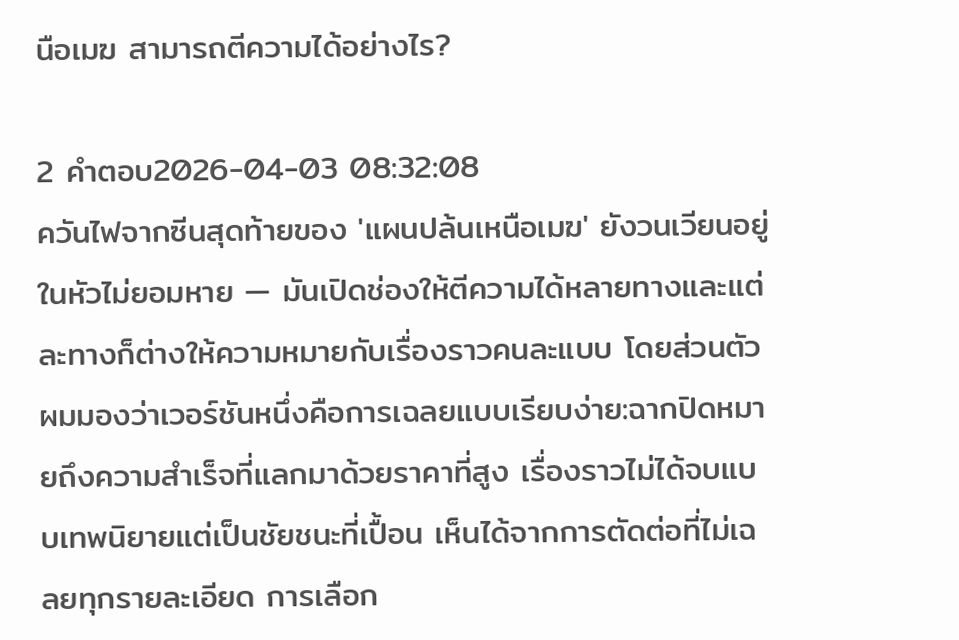นือเมฆ สามารถตีความได้อย่างไร?

2 คำตอบ2026-04-03 08:32:08
ควันไฟจากซีนสุดท้ายของ 'แผนปล้นเหนือเมฆ' ยังวนเวียนอยู่ในหัวไม่ยอมหาย — มันเปิดช่องให้ตีความได้หลายทางและแต่ละทางก็ต่างให้ความหมายกับเรื่องราวคนละแบบ โดยส่วนตัวผมมองว่าเวอร์ชันหนึ่งคือการเฉลยแบบเรียบง่าย:ฉากปิดหมายถึงความสำเร็จที่แลกมาด้วยราคาที่สูง เรื่องราวไม่ได้จบแบบเทพนิยายแต่เป็นชัยชนะที่เปื้อน เห็นได้จากการตัดต่อที่ไม่เฉลยทุกรายละเอียด การเลือก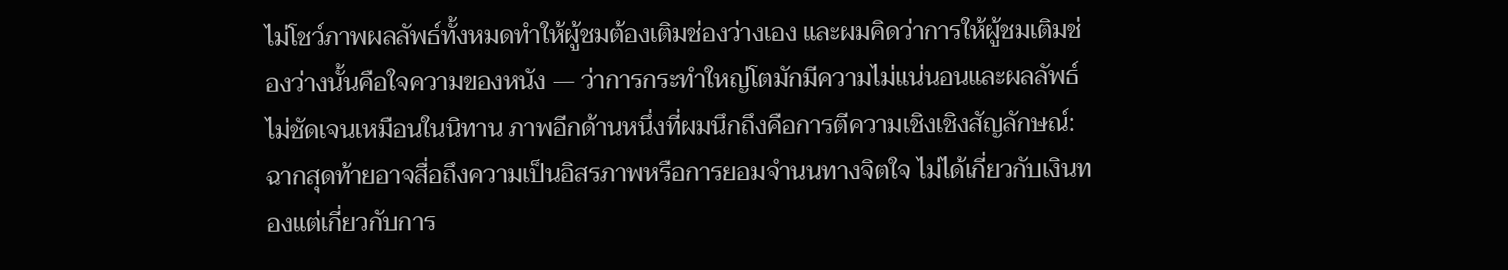ไม่โชว์ภาพผลลัพธ์ทั้งหมดทำให้ผู้ชมต้องเติมช่องว่างเอง และผมคิดว่าการให้ผู้ชมเติมช่องว่างนั้นคือใจความของหนัง — ว่าการกระทำใหญ่โตมักมีความไม่แน่นอนและผลลัพธ์ไม่ชัดเจนเหมือนในนิทาน ภาพอีกด้านหนึ่งที่ผมนึกถึงคือการตีความเชิงเชิงสัญลักษณ์:ฉากสุดท้ายอาจสื่อถึงความเป็นอิสรภาพหรือการยอมจำนนทางจิตใจ ไม่ได้เกี่ยวกับเงินทองแต่เกี่ยวกับการ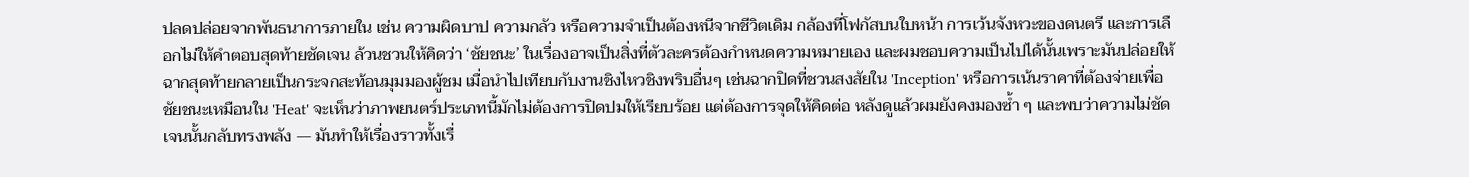ปลดปล่อยจากพันธนาการภายใน เช่น ความผิดบาป ความกลัว หรือความจำเป็นต้องหนีจากชีวิตเดิม กล้องที่โฟกัสบนใบหน้า การเว้นจังหวะของดนตรี และการเลือกไม่ให้คำตอบสุดท้ายชัดเจน ล้วนชวนให้คิดว่า ‘ชัยชนะ’ ในเรื่องอาจเป็นสิ่งที่ตัวละครต้องกำหนดความหมายเอง และผมชอบความเป็นไปได้นั้นเพราะมันปล่อยให้ฉากสุดท้ายกลายเป็นกระจกสะท้อนมุมมองผู้ชม เมื่อนำไปเทียบกับงานชิงไหวชิงพริบอื่นๆ เช่นฉากปิดที่ชวนสงสัยใน 'Inception' หรือการเน้นราคาที่ต้องจ่ายเพื่อชัยชนะเหมือนใน 'Heat' จะเห็นว่าภาพยนตร์ประเภทนี้มักไม่ต้องการปิดปมให้เรียบร้อย แต่ต้องการจุดให้คิดต่อ หลังดูแล้วผมยังคงมองซ้ำ ๆ และพบว่าความไม่ชัดเจนนั้นกลับทรงพลัง — มันทำให้เรื่องราวทั้งเรื่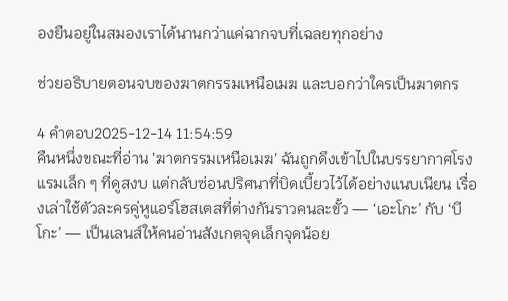องยืนอยู่ในสมองเราได้นานกว่าแค่ฉากจบที่เฉลยทุกอย่าง

ช่วยอธิบายตอนจบของฆาตกรรมเหนือเมฆ และบอกว่าใครเป็นฆาตกร

4 คำตอบ2025-12-14 11:54:59
คืนหนึ่งขณะที่อ่าน 'ฆาตกรรมเหนือเมฆ' ฉันถูกดึงเข้าไปในบรรยากาศโรงแรมเล็ก ๆ ที่ดูสงบ แต่กลับซ่อนปริศนาที่บิดเบี้ยวไว้ได้อย่างแนบเนียน เรื่องเล่าใช้ตัวละครคู่หูแอร์โฮสเตสที่ต่างกันราวคนละขั้ว — ‘เอะโกะ’ กับ ‘บีโกะ’ — เป็นเลนส์ให้คนอ่านสังเกตจุดเล็กจุดน้อย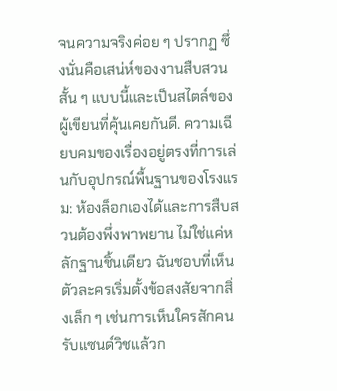จนความจริงค่อย ๆ ปรากฏ ซึ่งนั่นคือเสน่ห์ของงานสืบสวนสั้น ๆ แบบนี้และเป็นสไตล์ของผู้เขียนที่คุ้นเคยกันดี. ความเฉียบคมของเรื่องอยู่ตรงที่การเล่นกับอุปกรณ์พื้นฐานของโรงแรม: ห้องล็อกเองได้และการสืบสวนต้องพึ่งพาพยาน ไม่ใช่แค่หลักฐานชิ้นเดียว ฉันชอบที่เห็นตัวละครเริ่มตั้งข้อสงสัยจากสิ่งเล็ก ๆ เช่นการเห็นใครสักคนรับแซนด์วิชแล้วก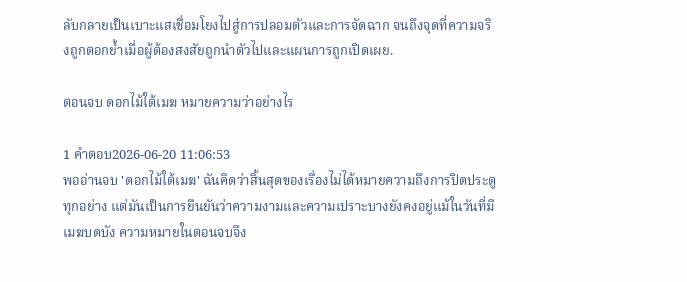ลับกลายเป็นเบาะแสเชื่อมโยงไปสู่การปลอมตัวและการจัดฉาก จนถึงจุดที่ความจริงถูกตอกย้ำเมื่อผู้ต้องสงสัยถูกนำตัวไปและแผนการถูกเปิดเผย.

ตอนจบ ดอกไม้ใต้เมฆ หมายความว่าอย่างไร

1 คำตอบ2026-06-20 11:06:53
พออ่านจบ 'ดอกไม้ใต้เมฆ' ฉันคิดว่าสิ้นสุดของเรื่องไม่ได้หมายความถึงการปิดประตูทุกอย่าง แต่มันเป็นการยืนยันว่าความงามและความเปราะบางยังคงอยู่แม้ในวันที่มีเมฆบดบัง ความหมายในตอนจบจึง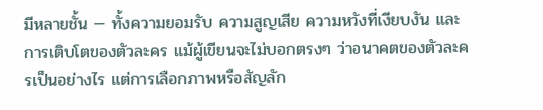มีหลายชั้น — ทั้งความยอมรับ ความสูญเสีย ความหวังที่เงียบงัน และการเติบโตของตัวละคร แม้ผู้เขียนจะไม่บอกตรงๆ ว่าอนาคตของตัวละครเป็นอย่างไร แต่การเลือกภาพหรือสัญลัก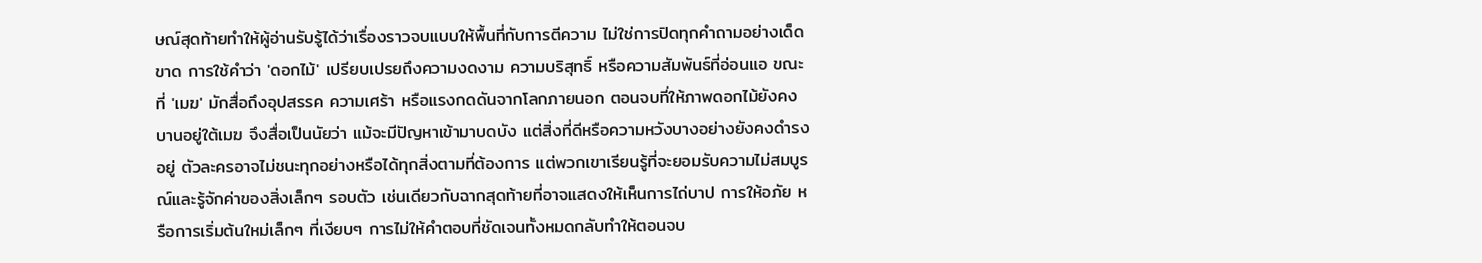ษณ์สุดท้ายทำให้ผู้อ่านรับรู้ได้ว่าเรื่องราวจบแบบให้พื้นที่กับการตีความ ไม่ใช่การปิดทุกคำถามอย่างเด็ดขาด การใช้คำว่า 'ดอกไม้' เปรียบเปรยถึงความงดงาม ความบริสุทธิ์ หรือความสัมพันธ์ที่อ่อนแอ ขณะที่ 'เมฆ' มักสื่อถึงอุปสรรค ความเศร้า หรือแรงกดดันจากโลกภายนอก ตอนจบที่ให้ภาพดอกไม้ยังคงบานอยู่ใต้เมฆ จึงสื่อเป็นนัยว่า แม้จะมีปัญหาเข้ามาบดบัง แต่สิ่งที่ดีหรือความหวังบางอย่างยังคงดำรงอยู่ ตัวละครอาจไม่ชนะทุกอย่างหรือได้ทุกสิ่งตามที่ต้องการ แต่พวกเขาเรียนรู้ที่จะยอมรับความไม่สมบูรณ์และรู้จักค่าของสิ่งเล็กๆ รอบตัว เช่นเดียวกับฉากสุดท้ายที่อาจแสดงให้เห็นการไถ่บาป การให้อภัย หรือการเริ่มต้นใหม่เล็กๆ ที่เงียบๆ การไม่ให้คำตอบที่ชัดเจนทั้งหมดกลับทำให้ตอนจบ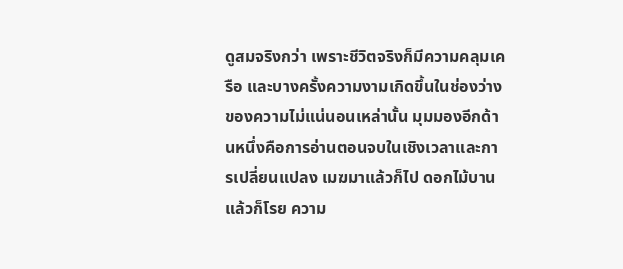ดูสมจริงกว่า เพราะชีวิตจริงก็มีความคลุมเครือ และบางครั้งความงามเกิดขึ้นในช่องว่างของความไม่แน่นอนเหล่านั้น มุมมองอีกด้านหนึ่งคือการอ่านตอนจบในเชิงเวลาและการเปลี่ยนแปลง เมฆมาแล้วก็ไป ดอกไม้บานแล้วก็โรย ความ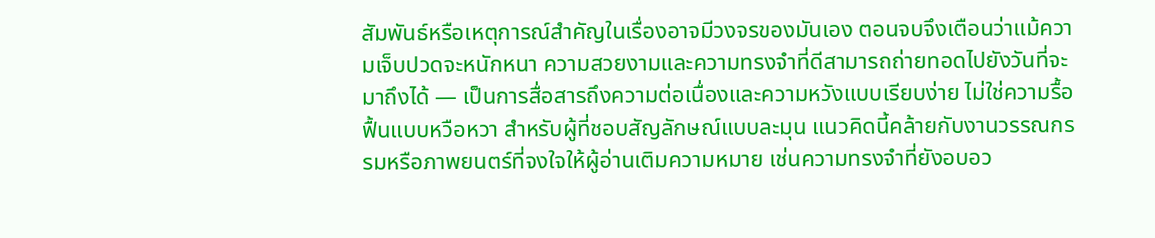สัมพันธ์หรือเหตุการณ์สำคัญในเรื่องอาจมีวงจรของมันเอง ตอนจบจึงเตือนว่าแม้ความเจ็บปวดจะหนักหนา ความสวยงามและความทรงจำที่ดีสามารถถ่ายทอดไปยังวันที่จะมาถึงได้ — เป็นการสื่อสารถึงความต่อเนื่องและความหวังแบบเรียบง่าย ไม่ใช่ความรื้อฟื้นแบบหวือหวา สำหรับผู้ที่ชอบสัญลักษณ์แบบละมุน แนวคิดนี้คล้ายกับงานวรรณกรรมหรือภาพยนตร์ที่จงใจให้ผู้อ่านเติมความหมาย เช่นความทรงจำที่ยังอบอว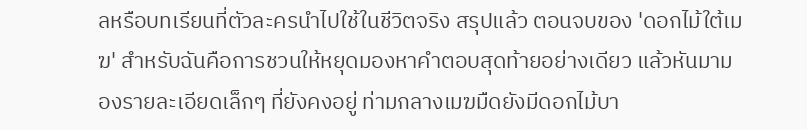ลหรือบทเรียนที่ตัวละครนำไปใช้ในชีวิตจริง สรุปแล้ว ตอนจบของ 'ดอกไม้ใต้เมฆ' สำหรับฉันคือการชวนให้หยุดมองหาคำตอบสุดท้ายอย่างเดียว แล้วหันมามองรายละเอียดเล็กๆ ที่ยังคงอยู่ ท่ามกลางเมฆมืดยังมีดอกไม้บา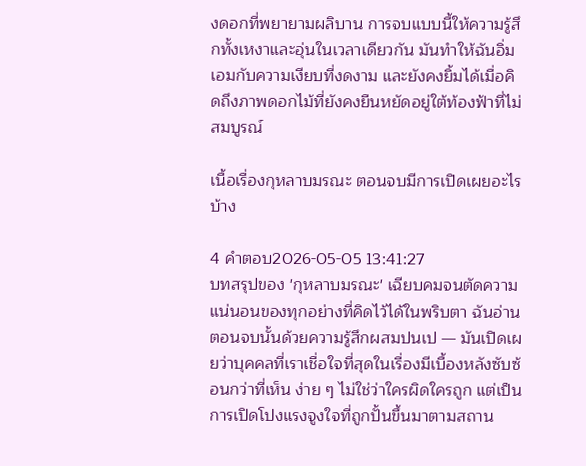งดอกที่พยายามผลิบาน การจบแบบนี้ให้ความรู้สึกทั้งเหงาและอุ่นในเวลาเดียวกัน มันทำให้ฉันอิ่มเอมกับความเงียบที่งดงาม และยังคงยิ้มได้เมื่อคิดถึงภาพดอกไม้ที่ยังคงยืนหยัดอยู่ใต้ท้องฟ้าที่ไม่สมบูรณ์

เนื้อเรื่องกุหลาบมรณะ ตอนจบมีการเปิดเผยอะไรบ้าง

4 คำตอบ2026-05-05 13:41:27
บทสรุปของ 'กุหลาบมรณะ' เฉียบคมจนตัดความแน่นอนของทุกอย่างที่คิดไว้ได้ในพริบตา ฉันอ่านตอนจบนั้นด้วยความรู้สึกผสมปนเป — มันเปิดเผยว่าบุคคลที่เราเชื่อใจที่สุดในเรื่องมีเบื้องหลังซับซ้อนกว่าที่เห็น ง่าย ๆ ไม่ใช่ว่าใครผิดใครถูก แต่เป็นการเปิดโปงแรงจูงใจที่ถูกปั้นขึ้นมาตามสถาน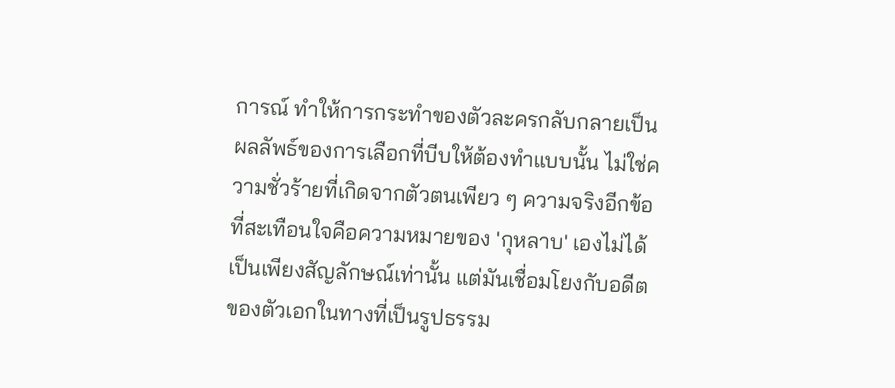การณ์ ทำให้การกระทำของตัวละครกลับกลายเป็นผลลัพธ์ของการเลือกที่บีบให้ต้องทำแบบนั้น ไม่ใช่ความชั่วร้ายที่เกิดจากตัวตนเพียว ๆ ความจริงอีกข้อที่สะเทือนใจคือความหมายของ 'กุหลาบ' เองไม่ได้เป็นเพียงสัญลักษณ์เท่านั้น แต่มันเชื่อมโยงกับอดีตของตัวเอกในทางที่เป็นรูปธรรม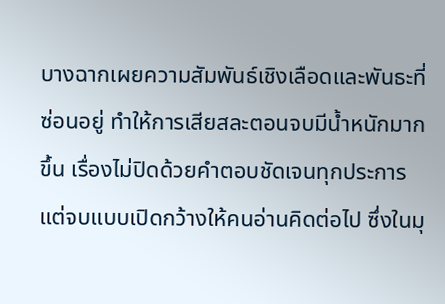บางฉากเผยความสัมพันธ์เชิงเลือดและพันธะที่ซ่อนอยู่ ทำให้การเสียสละตอนจบมีน้ำหนักมากขึ้น เรื่องไม่ปิดด้วยคำตอบชัดเจนทุกประการ แต่จบแบบเปิดกว้างให้คนอ่านคิดต่อไป ซึ่งในมุ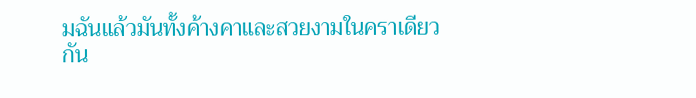มฉันแล้วมันทั้งค้างคาและสวยงามในคราเดียวกัน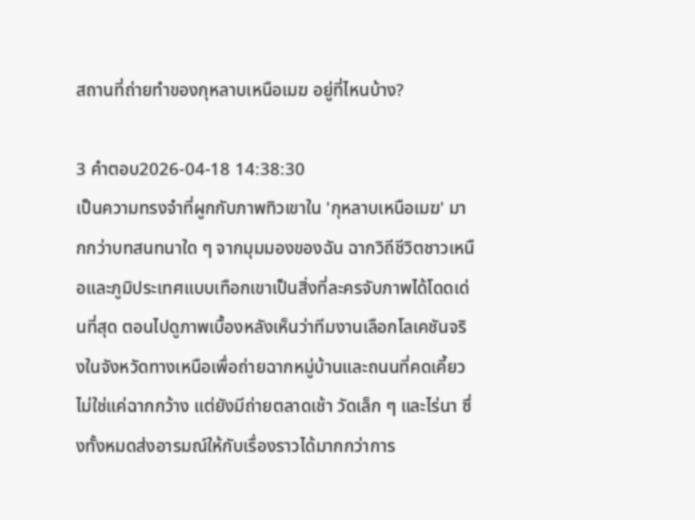สถานที่ถ่ายทำของกุหลาบเหนือเมฆ อยู่ที่ไหนบ้าง?

3 คำตอบ2026-04-18 14:38:30
เป็นความทรงจำที่ผูกกับภาพทิวเขาใน 'กุหลาบเหนือเมฆ' มากกว่าบทสนทนาใด ๆ จากมุมมองของฉัน ฉากวิถีชีวิตชาวเหนือและภูมิประเทศแบบเทือกเขาเป็นสิ่งที่ละครจับภาพได้โดดเด่นที่สุด ตอนไปดูภาพเบื้องหลังเห็นว่าทีมงานเลือกโลเคชันจริงในจังหวัดทางเหนือเพื่อถ่ายฉากหมู่บ้านและถนนที่คดเคี้ยว ไม่ใช่แค่ฉากกว้าง แต่ยังมีถ่ายตลาดเช้า วัดเล็ก ๆ และไร่นา ซึ่งทั้งหมดส่งอารมณ์ให้กับเรื่องราวได้มากกว่าการ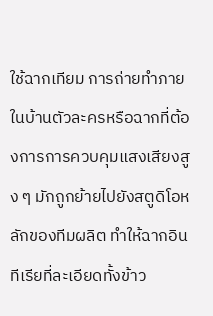ใช้ฉากเทียม การถ่ายทำภายในบ้านตัวละครหรือฉากที่ต้องการการควบคุมแสงเสียงสูง ๆ มักถูกย้ายไปยังสตูดิโอหลักของทีมผลิต ทำให้ฉากอินทีเรียที่ละเอียดทั้งข้าว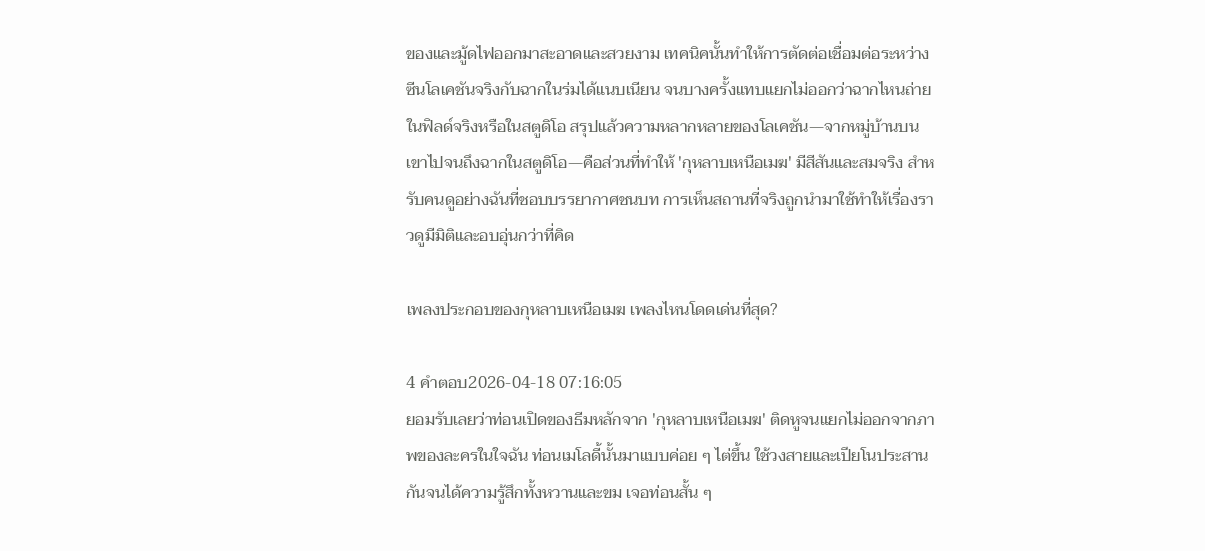ของและมู้ดไฟออกมาสะอาดและสวยงาม เทคนิคนั้นทำให้การตัดต่อเชื่อมต่อระหว่างซีนโลเคชันจริงกับฉากในร่มได้แนบเนียน จนบางครั้งแทบแยกไม่ออกว่าฉากไหนถ่ายในฟิลด์จริงหรือในสตูดิโอ สรุปแล้วความหลากหลายของโลเคชัน—จากหมู่บ้านบนเขาไปจนถึงฉากในสตูดิโอ—คือส่วนที่ทำให้ 'กุหลาบเหนือเมฆ' มีสีสันและสมจริง สำหรับคนดูอย่างฉันที่ชอบบรรยากาศชนบท การเห็นสถานที่จริงถูกนำมาใช้ทำให้เรื่องราวดูมีมิติและอบอุ่นกว่าที่คิด

เพลงประกอบของกุหลาบเหนือเมฆ เพลงไหนโดดเด่นที่สุด?

4 คำตอบ2026-04-18 07:16:05
ยอมรับเลยว่าท่อนเปิดของธีมหลักจาก 'กุหลาบเหนือเมฆ' ติดหูจนแยกไม่ออกจากภาพของละครในใจฉัน ท่อนเมโลดี้นั้นมาแบบค่อย ๆ ไต่ขึ้น ใช้วงสายและเปียโนประสานกันจนได้ความรู้สึกทั้งหวานและขม เจอท่อนสั้น ๆ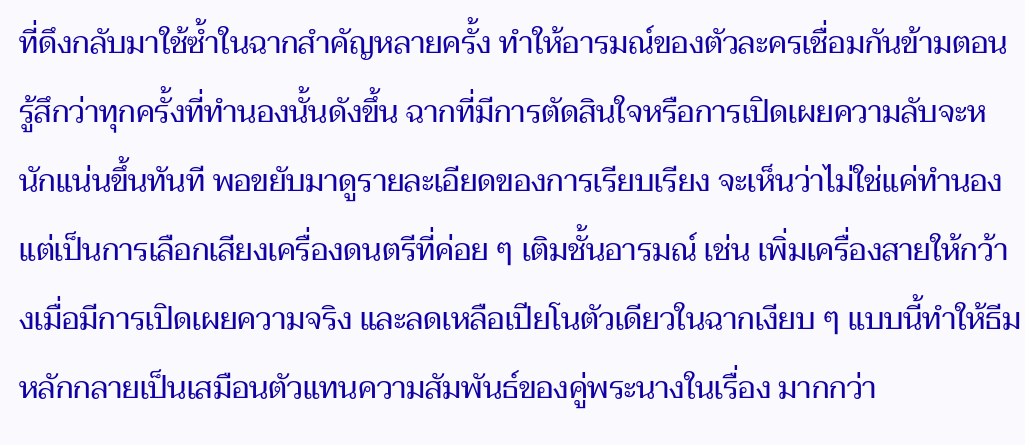ที่ดึงกลับมาใช้ซ้ำในฉากสำคัญหลายครั้ง ทำให้อารมณ์ของตัวละครเชื่อมกันข้ามตอน รู้สึกว่าทุกครั้งที่ทำนองนั้นดังขึ้น ฉากที่มีการตัดสินใจหรือการเปิดเผยความลับจะหนักแน่นขึ้นทันที พอขยับมาดูรายละเอียดของการเรียบเรียง จะเห็นว่าไม่ใช่แค่ทำนอง แต่เป็นการเลือกเสียงเครื่องดนตรีที่ค่อย ๆ เติมชั้นอารมณ์ เช่น เพิ่มเครื่องสายให้กว้างเมื่อมีการเปิดเผยความจริง และลดเหลือเปียโนตัวเดียวในฉากเงียบ ๆ แบบนี้ทำให้ธีมหลักกลายเป็นเสมือนตัวแทนความสัมพันธ์ของคู่พระนางในเรื่อง มากกว่า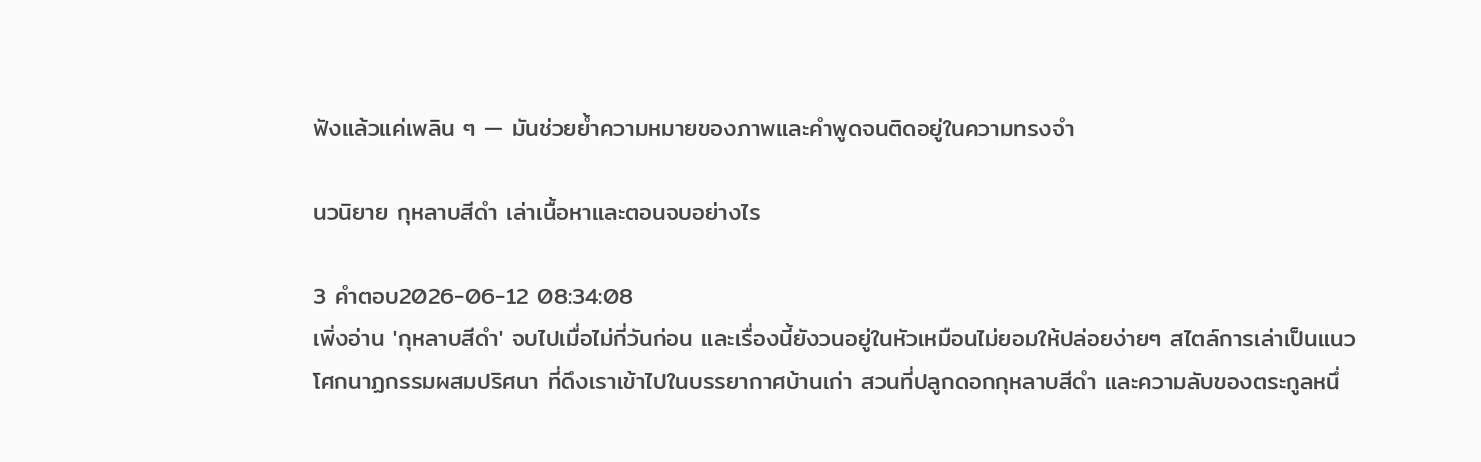ฟังแล้วแค่เพลิน ๆ — มันช่วยย้ำความหมายของภาพและคำพูดจนติดอยู่ในความทรงจำ

นวนิยาย กุหลาบสีดำ เล่าเนื้อหาและตอนจบอย่างไร

3 คำตอบ2026-06-12 08:34:08
เพิ่งอ่าน 'กุหลาบสีดำ' จบไปเมื่อไม่กี่วันก่อน และเรื่องนี้ยังวนอยู่ในหัวเหมือนไม่ยอมให้ปล่อยง่ายๆ สไตล์การเล่าเป็นแนวโศกนาฏกรรมผสมปริศนา ที่ดึงเราเข้าไปในบรรยากาศบ้านเก่า สวนที่ปลูกดอกกุหลาบสีดำ และความลับของตระกูลหนึ่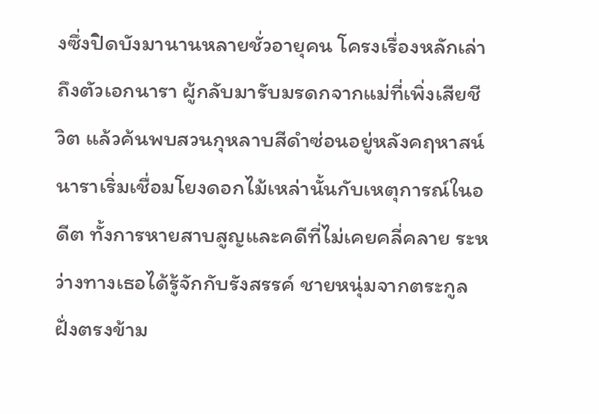งซึ่งปิดบังมานานหลายชั่วอายุคน โครงเรื่องหลักเล่าถึงตัวเอกนารา ผู้กลับมารับมรดกจากแม่ที่เพิ่งเสียชีวิต แล้วค้นพบสวนกุหลาบสีดำซ่อนอยู่หลังคฤหาสน์ นาราเริ่มเชื่อมโยงดอกไม้เหล่านั้นกับเหตุการณ์ในอดีต ทั้งการหายสาบสูญและคดีที่ไม่เคยคลี่คลาย ระหว่างทางเธอได้รู้จักกับรังสรรค์ ชายหนุ่มจากตระกูลฝั่งตรงข้าม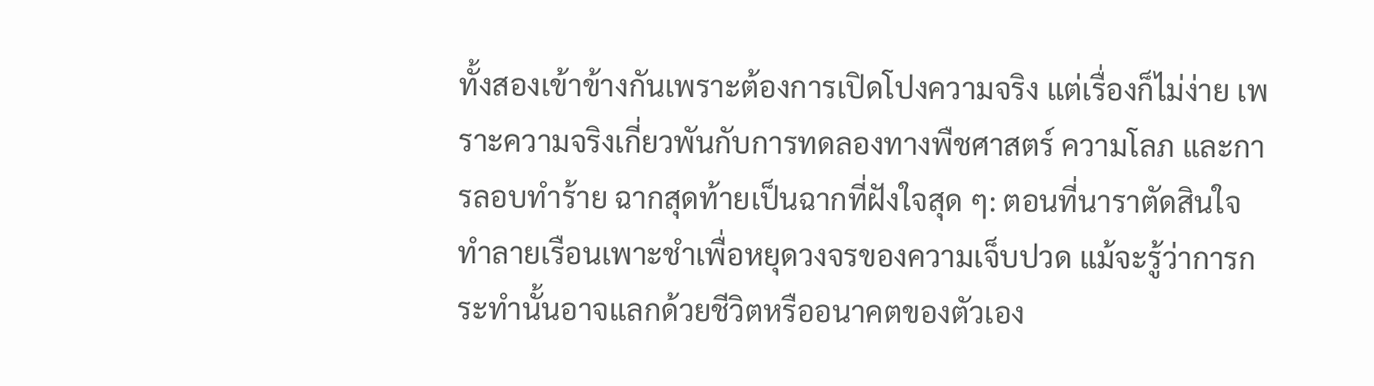ทั้งสองเข้าข้างกันเพราะต้องการเปิดโปงความจริง แต่เรื่องก็ไม่ง่าย เพราะความจริงเกี่ยวพันกับการทดลองทางพืชศาสตร์ ความโลภ และการลอบทำร้าย ฉากสุดท้ายเป็นฉากที่ฝังใจสุด ๆ: ตอนที่นาราตัดสินใจทำลายเรือนเพาะชำเพื่อหยุดวงจรของความเจ็บปวด แม้จะรู้ว่าการกระทำนั้นอาจแลกด้วยชีวิตหรืออนาคตของตัวเอง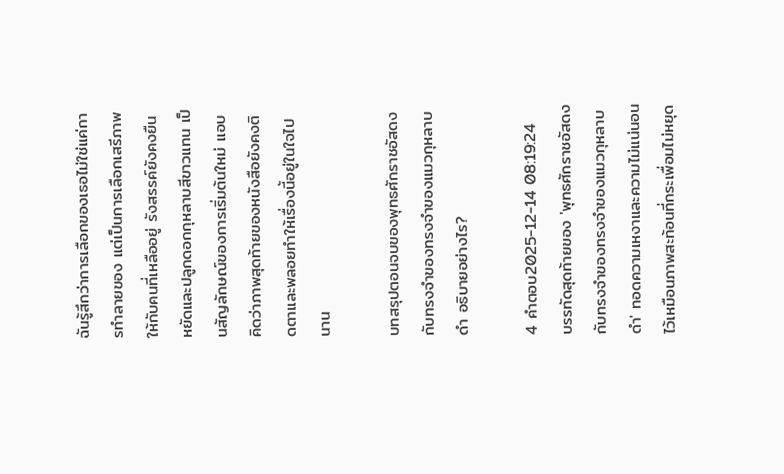ฉันรู้สึกว่าการเลือกของเธอไม่ใช่แค่การทำลายของ แต่เป็นการเลือกเสรีภาพให้กับคนที่เหลืออยู่ รังสรรค์ยังคงยืนหยัดและปลูกดอกกุหลาบสีขาวแทน เป็นสัญลักษณ์ของการเริ่มต้นใหม่ แอบคิดว่าภาพสุดท้ายของหนังสือยังคงติดตาและพลอยทำให้เรื่องนี้อยู่ในใจไปนาน

บทสรุปตอนจบของพุทธศักราชอัสดงกับทรงจำของทรงจำของแมวกุหลาบดำ อธิบายอย่างไร?

4 คำตอบ2025-12-14 08:19:24
บรรทัดสุดท้ายของ 'พุทธศักราชอัสดงกับทรงจำของทรงจำของแมวกุหลาบดำ' ทอดความเหงาและความไม่แน่นอนไว้เหมือนภาพสะท้อนที่กระเพื่อมไม่หยุด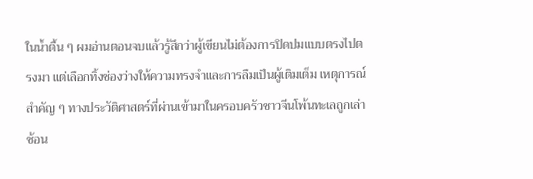ในน้ำตื้น ๆ ผมอ่านตอนจบแล้วรู้สึกว่าผู้เขียนไม่ต้องการปิดปมแบบตรงไปตรงมา แต่เลือกทิ้งช่องว่างให้ความทรงจำและการลืมเป็นผู้เติมเต็ม เหตุการณ์สำคัญ ๆ ทางประวัติศาสตร์ที่ผ่านเข้ามาในครอบครัวชาวจีนโพ้นทะเลถูกเล่าซ้อน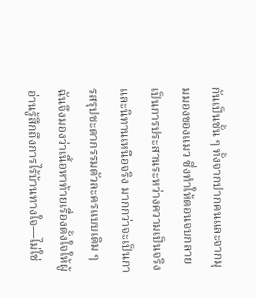กันเป็นชั้น ๆ ทั้งจากปากคนและจากมุมมองของแมว ซึ่งทำให้ตอนจบกลายเป็นการประสานระหว่างความเป็นจริงและนิทานเหนือจริง มากกว่าจะเป็นการสรุปชะตากรรมตัวละครแบบเดิม ๆ ฉันจึงมองว่าเนื้อหาท้ายเรื่องตั้งใจให้ผู้อ่านรู้สึกถึงการไร้บ้านทางใจ—ไม่ใช่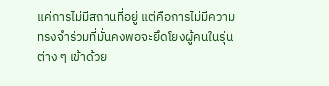แค่การไม่มีสถานที่อยู่ แต่คือการไม่มีความทรงจำร่วมที่มั่นคงพอจะยึดโยงผู้คนในรุ่นต่าง ๆ เข้าด้วย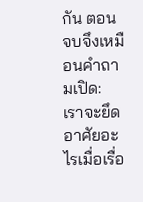กัน ตอนจบจึงเหมือนคำถามเปิด: เราจะยึดอาศัยอะไรเมื่อเรื่อ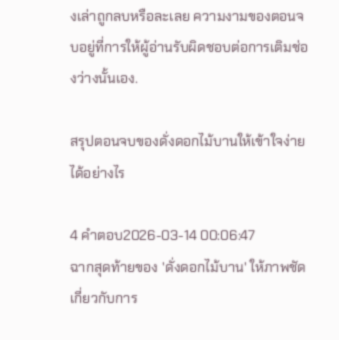งเล่าถูกลบหรือละเลย ความงามของตอนจบอยู่ที่การให้ผู้อ่านรับผิดชอบต่อการเติมช่องว่างนั้นเอง.

สรุปตอนจบของดั่งดอกไม้บานให้เข้าใจง่ายได้อย่างไร

4 คำตอบ2026-03-14 00:06:47
ฉากสุดท้ายของ 'ดั่งดอกไม้บาน' ให้ภาพชัดเกี่ยวกับการ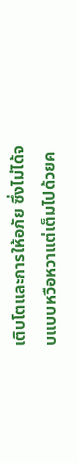เติบโตและการให้อภัย ซึ่งไม่ได้จบแบบหวือหวาแต่เต็มไปด้วยค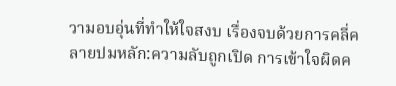วามอบอุ่นที่ทำให้ใจสงบ เรื่องจบด้วยการคลี่คลายปมหลัก:ความลับถูกเปิด การเข้าใจผิดค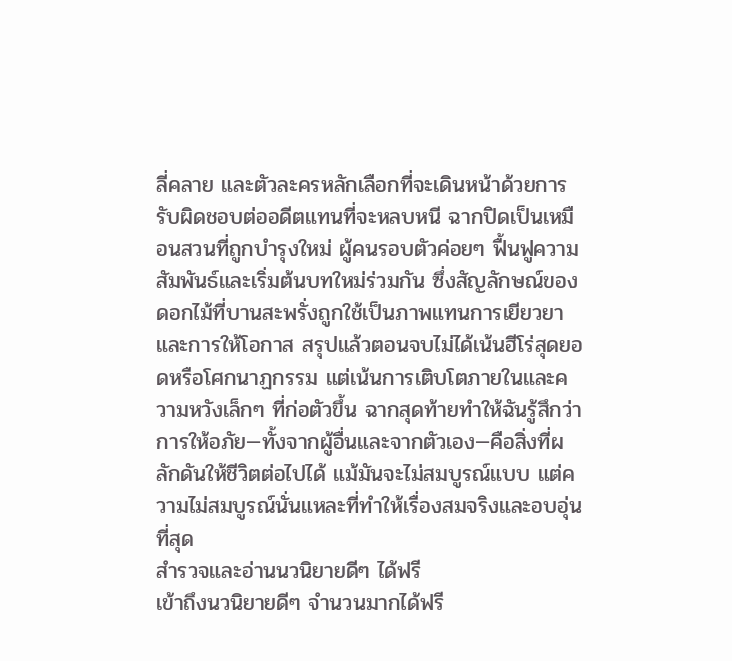ลี่คลาย และตัวละครหลักเลือกที่จะเดินหน้าด้วยการรับผิดชอบต่ออดีตแทนที่จะหลบหนี ฉากปิดเป็นเหมือนสวนที่ถูกบำรุงใหม่ ผู้คนรอบตัวค่อยๆ ฟื้นฟูความสัมพันธ์และเริ่มต้นบทใหม่ร่วมกัน ซึ่งสัญลักษณ์ของดอกไม้ที่บานสะพรั่งถูกใช้เป็นภาพแทนการเยียวยาและการให้โอกาส สรุปแล้วตอนจบไม่ได้เน้นฮีโร่สุดยอดหรือโศกนาฏกรรม แต่เน้นการเติบโตภายในและความหวังเล็กๆ ที่ก่อตัวขึ้น ฉากสุดท้ายทำให้ฉันรู้สึกว่าการให้อภัย—ทั้งจากผู้อื่นและจากตัวเอง—คือสิ่งที่ผลักดันให้ชีวิตต่อไปได้ แม้มันจะไม่สมบูรณ์แบบ แต่ความไม่สมบูรณ์นั่นแหละที่ทำให้เรื่องสมจริงและอบอุ่นที่สุด
สำรวจและอ่านนวนิยายดีๆ ได้ฟรี
เข้าถึงนวนิยายดีๆ จำนวนมากได้ฟรี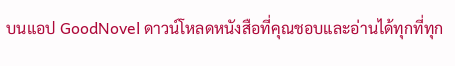บนแอป GoodNovel ดาวน์โหลดหนังสือที่คุณชอบและอ่านได้ทุกที่ทุก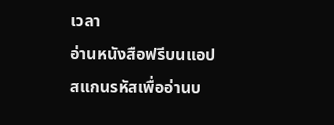เวลา
อ่านหนังสือฟรีบนแอป
สแกนรหัสเพื่ออ่านบ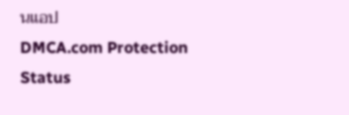นแอป
DMCA.com Protection Status